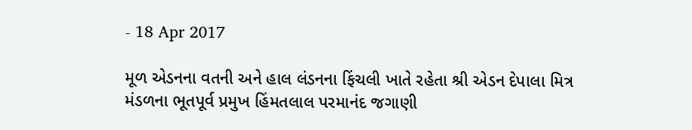- 18 Apr 2017

મૂળ એડનના વતની અને હાલ લંડનના ફિંચલી ખાતે રહેતા શ્રી એડન દેપાલા મિત્ર મંડળના ભૂતપૂર્વ પ્રમુખ હિંમતલાલ પરમાનંદ જગાણી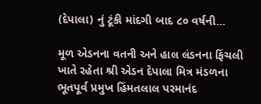(દેપાલા) નું ટૂંકી માંદગી બાદ ૮૦ વર્ષની...

મૂળ એડનના વતની અને હાલ લંડનના ફિંચલી ખાતે રહેતા શ્રી એડન દેપાલા મિત્ર મંડળના ભૂતપૂર્વ પ્રમુખ હિંમતલાલ પરમાનંદ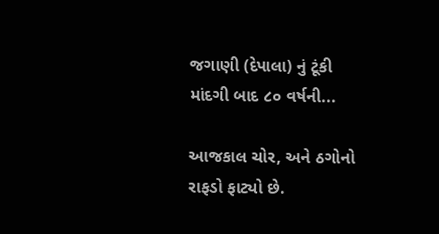જગાણી (દેપાલા) નું ટૂંકી માંદગી બાદ ૮૦ વર્ષની...

આજકાલ ચોર, અને ઠગોનો રાફડો ફાટ્યો છે.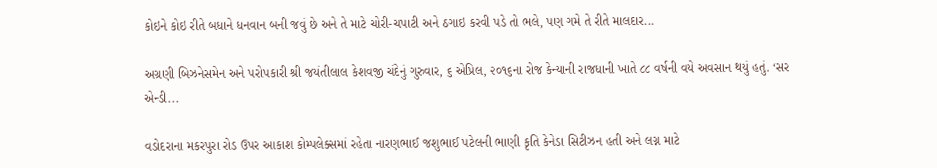કોઇને કોઇ રીતે બધાને ધનવાન બની જવું છે અને તે માટે ચોરી-ચપાટી અને ઠગાઇ કરવી પડે તો ભલે, પણ ગમે તે રીતે માલદાર...

અગ્રણી બિઝનેસમેન અને પરોપકારી શ્રી જયંતીલાલ કેશવજી ચંદેનું ગુરુવાર, ૬ એપ્રિલ, ૨૦૧૬ના રોજ કેન્યાની રાજધાની ખાતે ૮૮ વર્ષની વયે અવસાન થયું હતું. ‘સર એન્ડી...

વડોદરાના મકરપુરા રોડ ઉપર આકાશ કોમ્પલેક્સમાં રહેતા નારણભાઈ જશુભાઈ પટેલની ભાણી કૃતિ કેનેડા સિટીઝન હતી અને લગ્ન માટે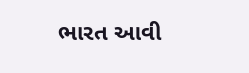ભારત આવી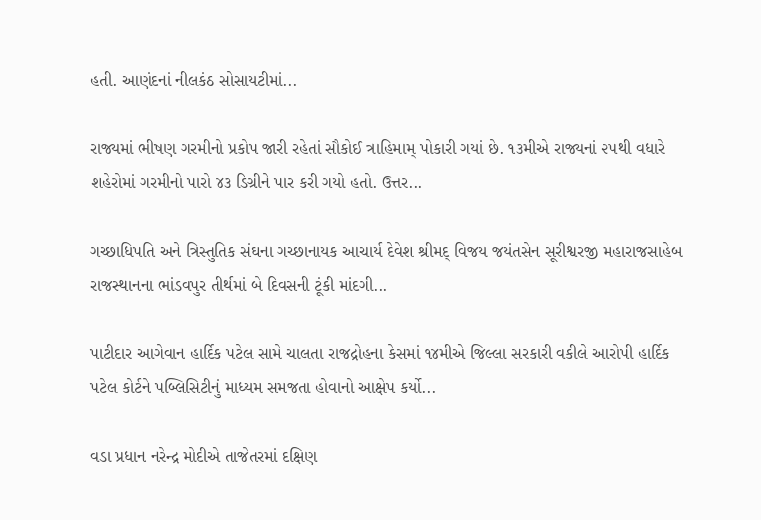હતી. આણંદનાં નીલકંઠ સોસાયટીમાં...

રાજ્યમાં ભીષણ ગરમીનો પ્રકોપ જારી રહેતાં સૌકોઈ ત્રાહિમામ્ પોકારી ગયાં છે. ૧૩મીએ રાજ્યનાં ૨૫થી વધારે શહેરોમાં ગરમીનો પારો ૪૩ ડિગ્રીને પાર કરી ગયો હતો. ઉત્તર...

ગચ્છાધિપતિ અને ત્રિસ્તુતિક સંઘના ગચ્છાનાયક આચાર્ય દેવેશ શ્રીમદ્ વિજય જયંતસેન સૂરીશ્વરજી મહારાજસાહેબ રાજસ્થાનના ભાંડવપુર તીર્થમાં બે દિવસની ટૂંકી માંદગી...

પાટીદાર આગેવાન હાર્દિક પટેલ સામે ચાલતા રાજદ્રોહના કેસમાં ૧૪મીએ જિલ્લા સરકારી વકીલે આરોપી હાર્દિક પટેલ કોર્ટને પબ્લિસિટીનું માધ્યમ સમજતા હોવાનો આક્ષેપ કર્યો...

વડા પ્રધાન નરેન્દ્ર મોદીએ તાજેતરમાં દક્ષિણ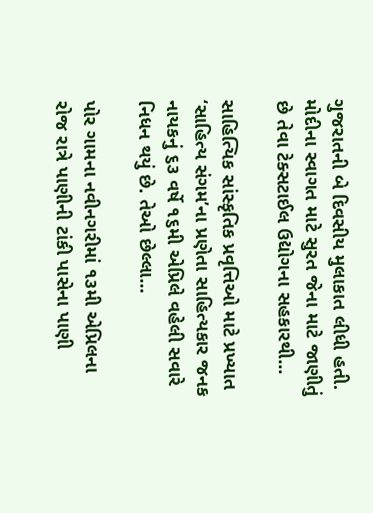ગુજરાતની બે દિવસીય મુલાકાત લીધી હતી. મોદીના સ્વાગત માટે સુરત જેના માટે જાણીતું છે તેવા ટેક્સટાઈલ ઉદ્યોગના સહકારથી...

સાહિત્યિક સાંસ્કૃતિક પ્રવૃત્તિઓ માટે પ્રખ્યાત ‘સાહિત્ય સંગમ’ના પ્રણેતા સાહિત્યકાર જનક નાયકનું ૬૩ વર્ષે ૧૬મી એપ્રિલે વહેલી સવારે નિધન થયું છે. તેઓ છેલ્લા...

પોર ગામના નવીનગરીમાં ૧૩મી એપ્રિલના રોજ રાત્રે પાણીની ટાંકી પાસેના પાણી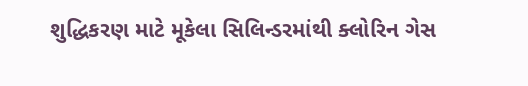શુદ્ધિકરણ માટે મૂકેલા સિલિન્ડરમાંથી ક્લોરિન ગેસ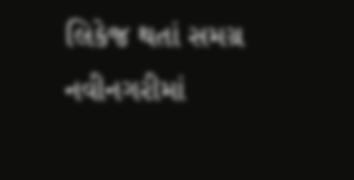લિકેજ થતાં સમગ્ર નવીનગરીમાં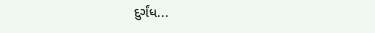દુર્ગંધ...